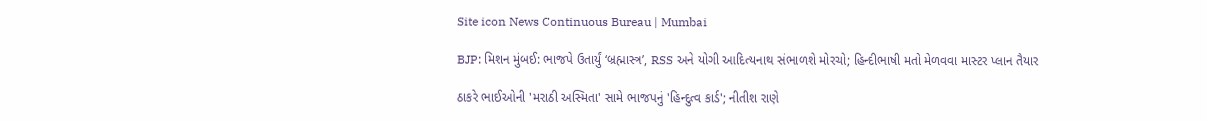Site icon News Continuous Bureau | Mumbai

BJP: મિશન મુંબઈ: ભાજપે ઉતાર્યું ‘બ્રહ્માસ્ત્ર’, RSS અને યોગી આદિત્યનાથ સંભાળશે મોરચો; હિન્દીભાષી મતો મેળવવા માસ્ટર પ્લાન તૈયાર

ઠાકરે ભાઈઓની 'મરાઠી અસ્મિતા' સામે ભાજપનું 'હિન્દુત્વ કાર્ડ'; નીતીશ રાણે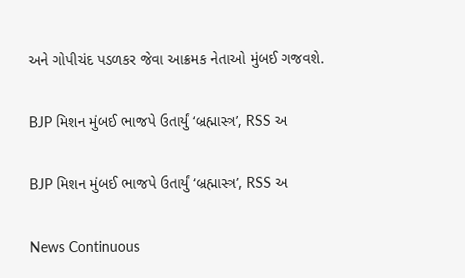અને ગોપીચંદ પડળકર જેવા આક્રમક નેતાઓ મુંબઈ ગજવશે.

BJP મિશન મુંબઈ ભાજપે ઉતાર્યું ‘બ્રહ્માસ્ત્ર’, RSS અ

BJP મિશન મુંબઈ ભાજપે ઉતાર્યું ‘બ્રહ્માસ્ત્ર’, RSS અ

News Continuous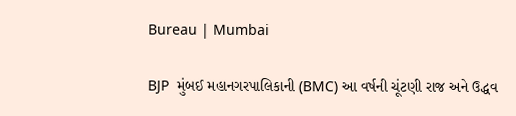Bureau | Mumbai

BJP  મુંબઈ મહાનગરપાલિકાની (BMC) આ વર્ષની ચૂંટણી રાજ અને ઉદ્ધવ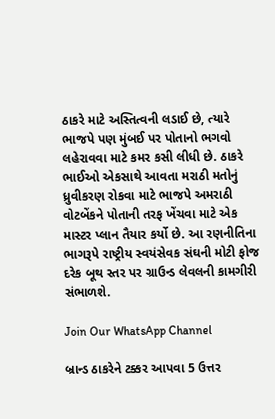ઠાકરે માટે અસ્તિત્વની લડાઈ છે, ત્યારે ભાજપે પણ મુંબઈ પર પોતાનો ભગવો લહેરાવવા માટે કમર કસી લીધી છે. ઠાકરે ભાઈઓ એકસાથે આવતા મરાઠી મતોનું ધ્રુવીકરણ રોકવા માટે ભાજપે અમરાઠી વોટબેંકને પોતાની તરફ ખેંચવા માટે એક માસ્ટર પ્લાન તૈયાર કર્યો છે. આ રણનીતિના ભાગરૂપે રાષ્ટ્રીય સ્વયંસેવક સંઘની મોટી ફોજ દરેક બૂથ સ્તર પર ગ્રાઉન્ડ લેવલની કામગીરી સંભાળશે.

Join Our WhatsApp Channel

બ્રાન્ડ ઠાકરેને ટક્કર આપવા 5 ઉત્તર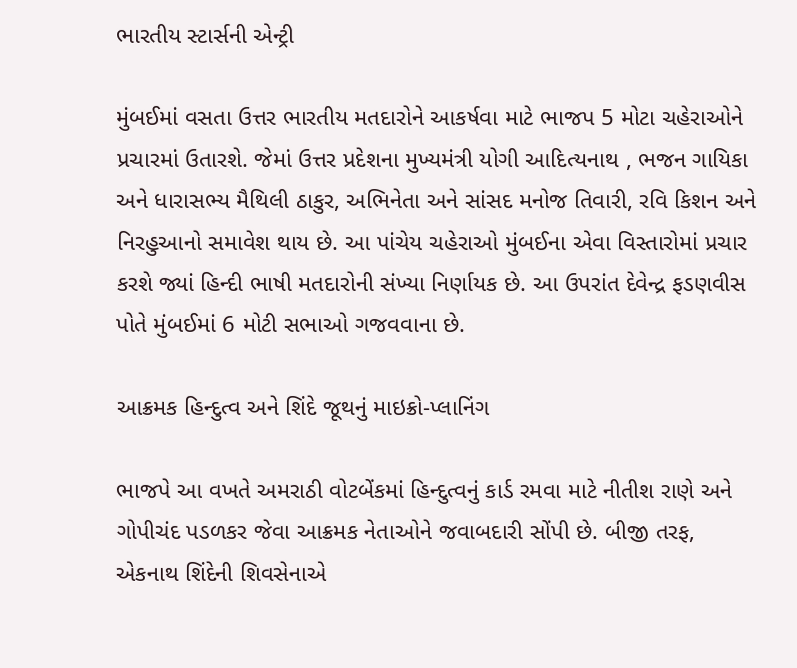ભારતીય સ્ટાર્સની એન્ટ્રી

મુંબઈમાં વસતા ઉત્તર ભારતીય મતદારોને આકર્ષવા માટે ભાજપ 5 મોટા ચહેરાઓને પ્રચારમાં ઉતારશે. જેમાં ઉત્તર પ્રદેશના મુખ્યમંત્રી યોગી આદિત્યનાથ , ભજન ગાયિકા અને ધારાસભ્ય મૈથિલી ઠાકુર, અભિનેતા અને સાંસદ મનોજ તિવારી, રવિ કિશન અને નિરહુઆનો સમાવેશ થાય છે. આ પાંચેય ચહેરાઓ મુંબઈના એવા વિસ્તારોમાં પ્રચાર કરશે જ્યાં હિન્દી ભાષી મતદારોની સંખ્યા નિર્ણાયક છે. આ ઉપરાંત દેવેન્દ્ર ફડણવીસ પોતે મુંબઈમાં 6 મોટી સભાઓ ગજવવાના છે.

આક્રમક હિન્દુત્વ અને શિંદે જૂથનું માઇક્રો-પ્લાનિંગ

ભાજપે આ વખતે અમરાઠી વોટબેંકમાં હિન્દુત્વનું કાર્ડ રમવા માટે નીતીશ રાણે અને ગોપીચંદ પડળકર જેવા આક્રમક નેતાઓને જવાબદારી સોંપી છે. બીજી તરફ, એકનાથ શિંદેની શિવસેનાએ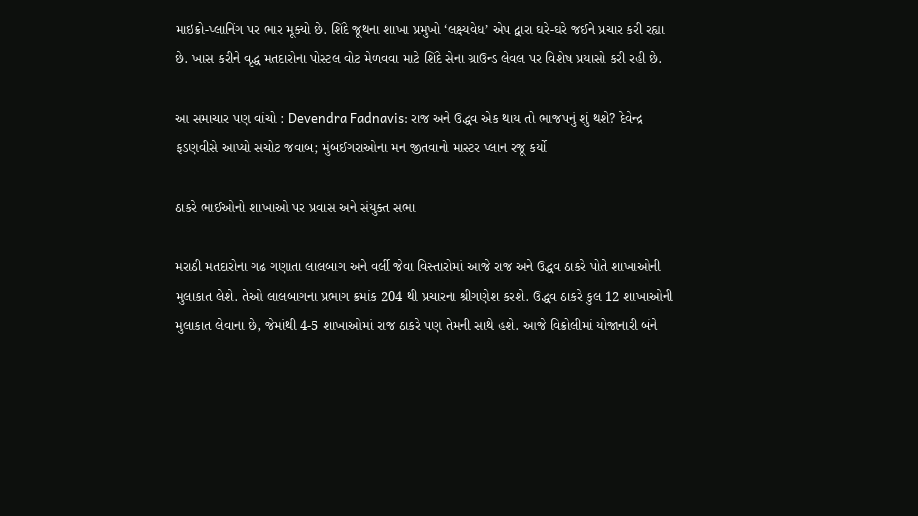માઇક્રો-પ્લાનિંગ પર ભાર મૂક્યો છે. શિંદે જૂથના શાખા પ્રમુખો ‘લક્ષ્યવેધ’ એપ દ્વારા ઘરે-ઘરે જઈને પ્રચાર કરી રહ્યા છે. ખાસ કરીને વૃદ્ધ મતદારોના પોસ્ટલ વોટ મેળવવા માટે શિંદે સેના ગ્રાઉન્ડ લેવલ પર વિશેષ પ્રયાસો કરી રહી છે.

આ સમાચાર પણ વાંચો : Devendra Fadnavis: રાજ અને ઉદ્ધવ એક થાય તો ભાજપનું શું થશે? દેવેન્દ્ર ફડણવીસે આપ્યો સચોટ જવાબ; મુંબઈગરાઓના મન જીતવાનો માસ્ટર પ્લાન રજૂ કર્યો

ઠાકરે ભાઈઓનો શાખાઓ પર પ્રવાસ અને સંયુક્ત સભા

મરાઠી મતદારોના ગઢ ગણાતા લાલબાગ અને વર્લી જેવા વિસ્તારોમાં આજે રાજ અને ઉદ્ધવ ઠાકરે પોતે શાખાઓની મુલાકાત લેશે. તેઓ લાલબાગના પ્રભાગ ક્રમાંક 204 થી પ્રચારના શ્રીગણેશ કરશે. ઉદ્ધવ ઠાકરે કુલ 12 શાખાઓની મુલાકાત લેવાના છે, જેમાંથી 4-5 શાખાઓમાં રાજ ઠાકરે પણ તેમની સાથે હશે. આજે વિક્રોલીમાં યોજાનારી બંને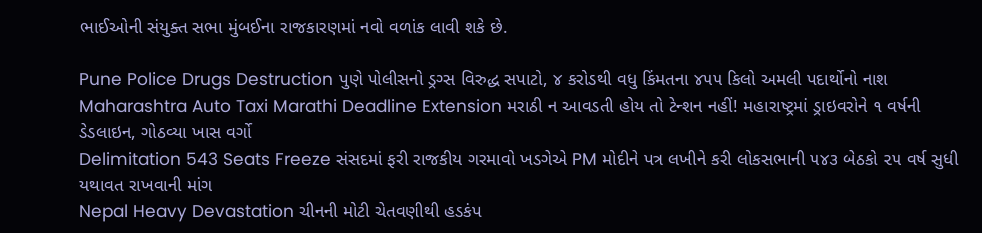ભાઈઓની સંયુક્ત સભા મુંબઈના રાજકારણમાં નવો વળાંક લાવી શકે છે.

Pune Police Drugs Destruction પુણે પોલીસનો ડ્રગ્સ વિરુદ્ધ સપાટો, ૪ કરોડથી વધુ કિંમતના ૪૫૫ કિલો અમલી પદાર્થોનો નાશ
Maharashtra Auto Taxi Marathi Deadline Extension મરાઠી ન આવડતી હોય તો ટેન્શન નહીં! મહારાષ્ટ્રમાં ડ્રાઇવરોને ૧ વર્ષની ડેડલાઇન, ગોઠવ્યા ખાસ વર્ગો
Delimitation 543 Seats Freeze સંસદમાં ફરી રાજકીય ગરમાવો ખડગેએ PM મોદીને પત્ર લખીને કરી લોકસભાની ૫૪૩ બેઠકો ૨૫ વર્ષ સુધી યથાવત રાખવાની માંગ
Nepal Heavy Devastation ચીનની મોટી ચેતવણીથી હડકંપ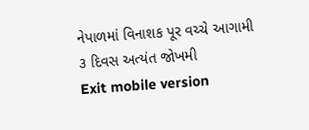નેપાળમાં વિનાશક પૂર વચ્ચે આગામી ૩ દિવસ અત્યંત જોખમી
Exit mobile version